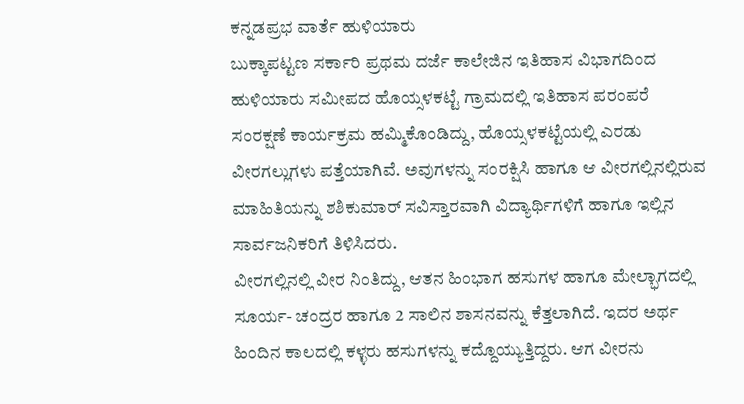ಕನ್ನಡಪ್ರಭ ವಾರ್ತೆ ಹುಳಿಯಾರು
ಬುಕ್ಕಾಪಟ್ಟಣ ಸರ್ಕಾರಿ ಪ್ರಥಮ ದರ್ಜೆ ಕಾಲೇಜಿನ ಇತಿಹಾಸ ವಿಭಾಗದಿಂದ ಹುಳಿಯಾರು ಸಮೀಪದ ಹೊಯ್ಸಳಕಟ್ಟೆ ಗ್ರಾಮದಲ್ಲಿ ಇತಿಹಾಸ ಪರಂಪರೆ ಸಂರಕ್ಷಣೆ ಕಾರ್ಯಕ್ರಮ ಹಮ್ಮಿಕೊಂಡಿದ್ದು, ಹೊಯ್ಸಳಕಟ್ಟೆಯಲ್ಲಿ ಎರಡು ವೀರಗಲ್ಲುಗಳು ಪತ್ತೆಯಾಗಿವೆ. ಅವುಗಳನ್ನು ಸಂರಕ್ಷಿಸಿ ಹಾಗೂ ಆ ವೀರಗಲ್ಲಿನಲ್ಲಿರುವ ಮಾಹಿತಿಯನ್ನು ಶಶಿಕುಮಾರ್ ಸವಿಸ್ತಾರವಾಗಿ ವಿದ್ಯಾರ್ಥಿಗಳಿಗೆ ಹಾಗೂ ಇಲ್ಲಿನ ಸಾರ್ವಜನಿಕರಿಗೆ ತಿಳಿಸಿದರು.
ವೀರಗಲ್ಲಿನಲ್ಲಿ ವೀರ ನಿಂತಿದ್ದು, ಆತನ ಹಿಂಭಾಗ ಹಸುಗಳ ಹಾಗೂ ಮೇಲ್ಭಾಗದಲ್ಲಿ ಸೂರ್ಯ- ಚಂದ್ರರ ಹಾಗೂ 2 ಸಾಲಿನ ಶಾಸನವನ್ನು ಕೆತ್ತಲಾಗಿದೆ. ಇದರ ಅರ್ಥ ಹಿಂದಿನ ಕಾಲದಲ್ಲಿ ಕಳ್ಳರು ಹಸುಗಳನ್ನು ಕದ್ದೊಯ್ಯುತ್ತಿದ್ದರು. ಆಗ ವೀರನು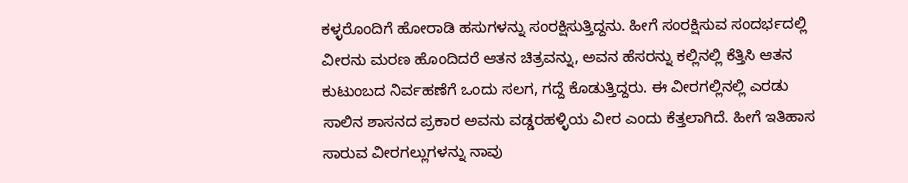ಕಳ್ಳರೊಂದಿಗೆ ಹೋರಾಡಿ ಹಸುಗಳನ್ನು ಸಂರಕ್ಷಿಸುತ್ತಿದ್ದನು. ಹೀಗೆ ಸಂರಕ್ಷಿಸುವ ಸಂದರ್ಭದಲ್ಲಿ ವೀರನು ಮರಣ ಹೊಂದಿದರೆ ಆತನ ಚಿತ್ರವನ್ನು, ಅವನ ಹೆಸರನ್ನು ಕಲ್ಲಿನಲ್ಲಿ ಕೆತ್ತಿಸಿ ಆತನ ಕುಟುಂಬದ ನಿರ್ವಹಣೆಗೆ ಒಂದು ಸಲಗ, ಗದ್ದೆ ಕೊಡುತ್ತಿದ್ದರು. ಈ ವೀರಗಲ್ಲಿನಲ್ಲಿ ಎರಡು ಸಾಲಿನ ಶಾಸನದ ಪ್ರಕಾರ ಅವನು ವಡ್ಡರಹಳ್ಳಿಯ ವೀರ ಎಂದು ಕೆತ್ತಲಾಗಿದೆ. ಹೀಗೆ ಇತಿಹಾಸ ಸಾರುವ ವೀರಗಲ್ಲುಗಳನ್ನು ನಾವು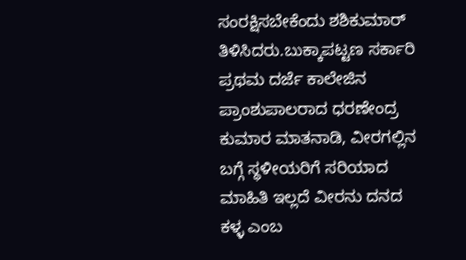ಸಂರಕ್ಷಿಸಬೇಕೆಂದು ಶಶಿಕುಮಾರ್ ತಿಳಿಸಿದರು.ಬುಕ್ಕಾಪಟ್ಟಣ ಸರ್ಕಾರಿ ಪ್ರಥಮ ದರ್ಜೆ ಕಾಲೇಜಿನ ಪ್ರಾಂಶುಪಾಲರಾದ ಧರಣೇಂದ್ರ ಕುಮಾರ ಮಾತನಾಡಿ, ವೀರಗಲ್ಲಿನ ಬಗ್ಗೆ ಸ್ಥಳೀಯರಿಗೆ ಸರಿಯಾದ ಮಾಹಿತಿ ಇಲ್ಲದೆ ವೀರನು ದನದ ಕಳ್ಳ ಎಂಬ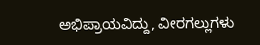ಅಭಿಪ್ರಾಯವಿದ್ದು, ವೀರಗಲ್ಲುಗಳು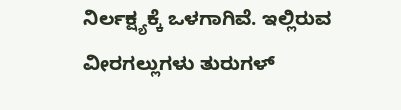ನಿರ್ಲಕ್ಷ್ಯಕ್ಕೆ ಒಳಗಾಗಿವೆ. ಇಲ್ಲಿರುವ ವೀರಗಲ್ಲುಗಳು ತುರುಗಳ್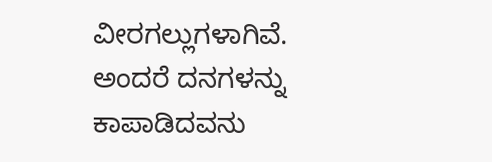ವೀರಗಲ್ಲುಗಳಾಗಿವೆ. ಅಂದರೆ ದನಗಳನ್ನು ಕಾಪಾಡಿದವನು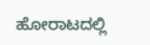ಹೋರಾಟದಲ್ಲಿ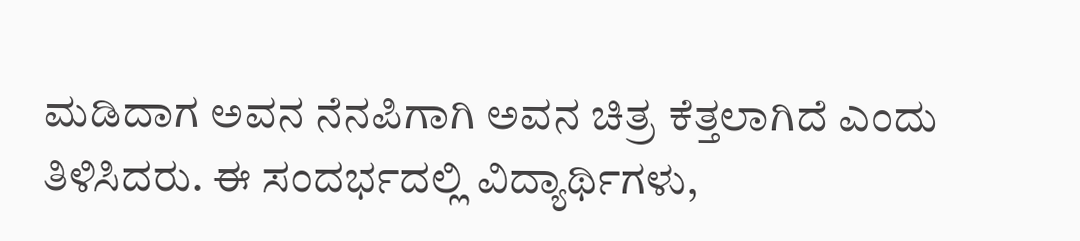ಮಡಿದಾಗ ಅವನ ನೆನಪಿಗಾಗಿ ಅವನ ಚಿತ್ರ ಕೆತ್ತಲಾಗಿದೆ ಎಂದು ತಿಳಿಸಿದರು. ಈ ಸಂದರ್ಭದಲ್ಲಿ ವಿದ್ಯಾರ್ಥಿಗಳು,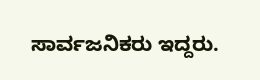ಸಾರ್ವಜನಿಕರು ಇದ್ದರು.